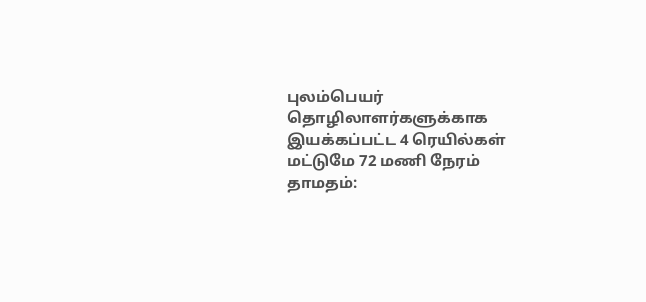புலம்பெயர் தொழிலாளர்களுக்காக இயக்கப்பட்ட 4 ரெயில்கள் மட்டுமே 72 மணி நேரம் தாமதம்: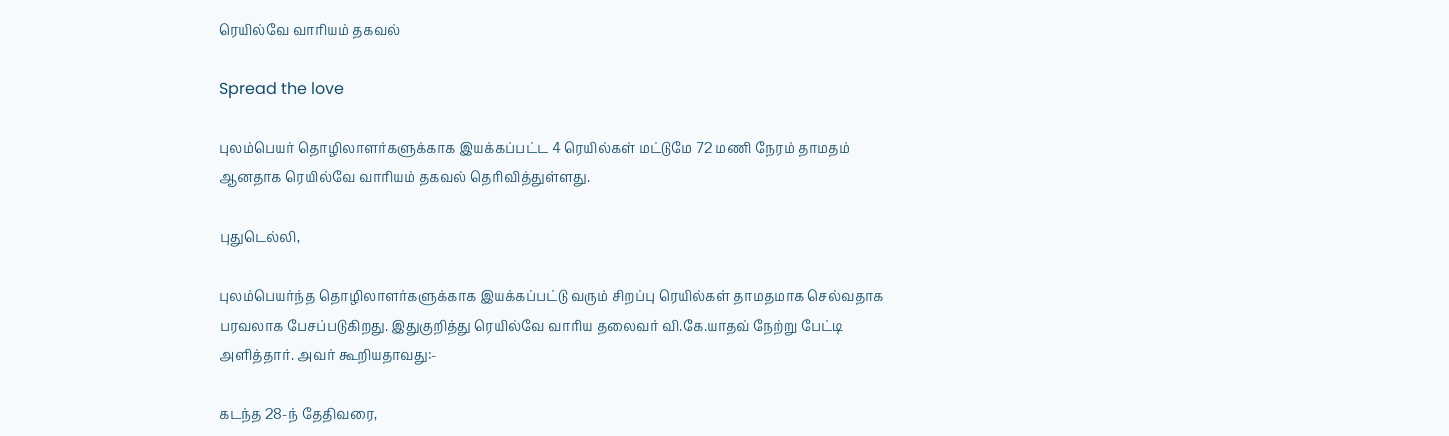ரெயில்வே வாரியம் தகவல்

Spread the love

புலம்பெயர் தொழிலாளர்களுக்காக இயக்கப்பட்ட 4 ரெயில்கள் மட்டுமே 72 மணி நேரம் தாமதம் ஆனதாக ரெயில்வே வாரியம் தகவல் தெரிவித்துள்ளது.

புதுடெல்லி,

புலம்பெயர்ந்த தொழிலாளர்களுக்காக இயக்கப்பட்டு வரும் சிறப்பு ரெயில்கள் தாமதமாக செல்வதாக பரவலாக பேசப்படுகிறது. இதுகுறித்து ரெயில்வே வாரிய தலைவர் வி.கே.யாதவ் நேற்று பேட்டி அளித்தார். அவர் கூறியதாவது:-

கடந்த 28-ந் தேதிவரை,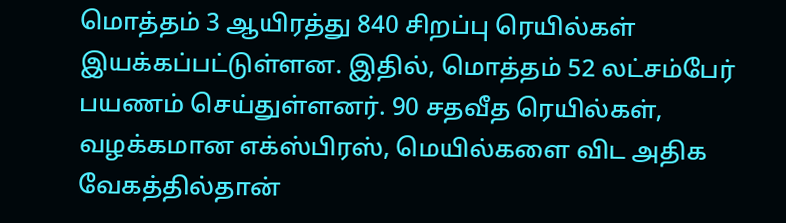மொத்தம் 3 ஆயிரத்து 840 சிறப்பு ரெயில்கள் இயக்கப்பட்டுள்ளன. இதில், மொத்தம் 52 லட்சம்பேர் பயணம் செய்துள்ளனர். 90 சதவீத ரெயில்கள், வழக்கமான எக்ஸ்பிரஸ், மெயில்களை விட அதிக வேகத்தில்தான்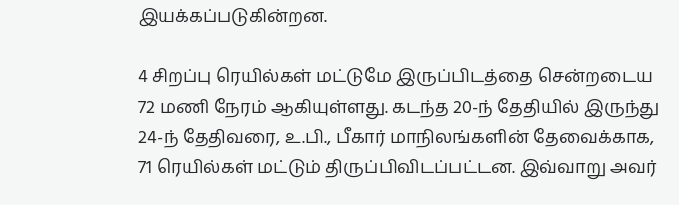இயக்கப்படுகின்றன.

4 சிறப்பு ரெயில்கள் மட்டுமே இருப்பிடத்தை சென்றடைய 72 மணி நேரம் ஆகியுள்ளது. கடந்த 20-ந் தேதியில் இருந்து 24-ந் தேதிவரை, உ.பி., பீகார் மாநிலங்களின் தேவைக்காக, 71 ரெயில்கள் மட்டும் திருப்பிவிடப்பட்டன. இவ்வாறு அவர்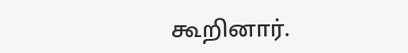கூறினார்.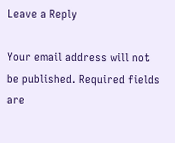Leave a Reply

Your email address will not be published. Required fields are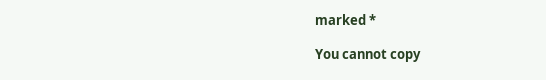marked *

You cannot copy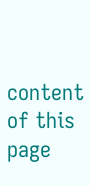content of this page